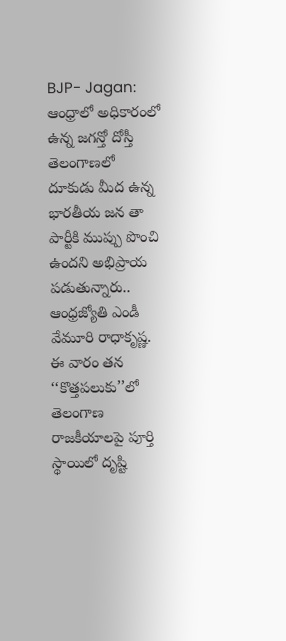BJP- Jagan: ఆంధ్రాలో అధికారంలో ఉన్న జగన్తో దోస్తీ తెలంగాణలో దూకుడు మీద ఉన్న భారతీయ జన తా పార్టీకి ముప్పు పొంచి ఉందని అభిప్రాయ పడుతున్నారు.. ఆంధ్రజ్యోతి ఎండీ వేమూరి రాధాకృష్ణ. ఈ వారం తన ‘‘కొత్తపలుకు’’లో తెలంగాణ రాజకీయాలపై పూర్తి స్థాయిలో దృష్టి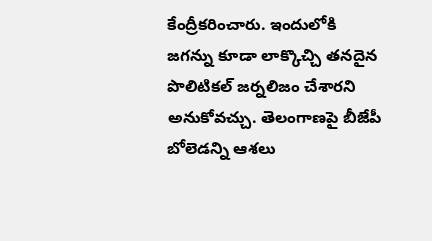కేంద్రీకరించారు. ఇందులోకి జగన్ను కూడా లాక్కొచ్చి తనదైన పొలిటికల్ జర్నలిజం చేశారని అనుకోవచ్చు. తెలంగాణపై బీజేపీ బోలెడన్ని ఆశలు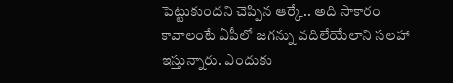పెట్టుకుందని చెప్పిన ఆర్కే.. అది సాకారం కావాలంటే ఏపీలో జగన్ను వదిలేయేలాని సలహా ఇస్తున్నారు. ఎందుకు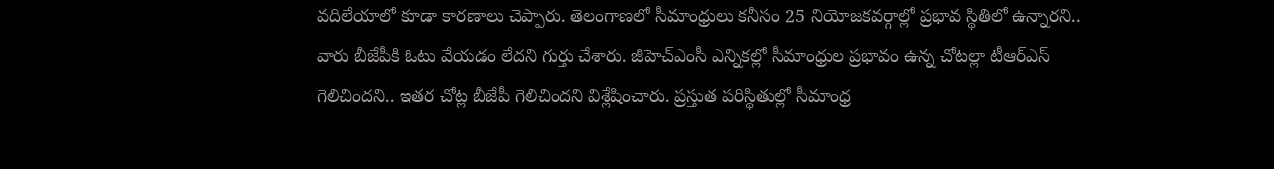వదిలేయాలో కూడా కారణాలు చెప్పారు. తెలంగాణలో సీమాంధ్రులు కనీసం 25 నియోజకవర్గాల్లో ప్రభావ స్థితిలో ఉన్నారని.. వారు బీజేపీకి ఓటు వేయడం లేదని గుర్తు చేశారు. జీహెచ్ఎంసీ ఎన్నికల్లో సీమాంధ్రుల ప్రభావం ఉన్న చోటల్లా టీఆర్ఎస్ గెలిచిందని.. ఇతర చోట్ల బీజేపీ గెలిచిందని విశ్లేషించారు. ప్రస్తుత పరిస్థితుల్లో సీమాంధ్ర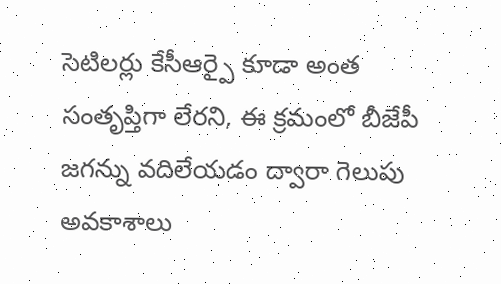సెటిలర్లు కేసీఆర్పై కూడా అంత సంతృప్తిగా లేరని, ఈ క్రమంలో బీజేపీ జగన్ను వదిలేయడం ద్వారా గెలుపు అవకాశాలు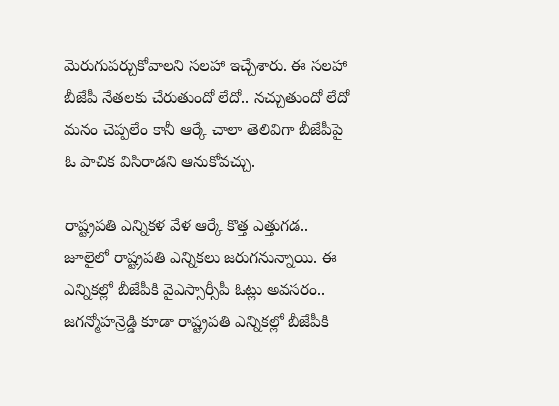మెరుగుపర్చుకోవాలని సలహా ఇచ్చేశారు. ఈ సలహా బీజేపీ నేతలకు చేరుతుందో లేదో.. నచ్చుతుందో లేదో మనం చెప్పలేం కానీ ఆర్కే చాలా తెలివిగా బీజేపీపై ఓ పాచిక విసిరాడని ఆనుకోవచ్చు.

రాష్ట్రపతి ఎన్నికళ వేళ ఆర్కే కొత్త ఎత్తుగడ..
జూలైలో రాష్ట్రపతి ఎన్నికలు జరుగనున్నాయి. ఈ ఎన్నికల్లో బీజేపీకి వైఎస్సార్సీపీ ఓట్లు అవసరం.. జగన్మోహన్రెడ్డి కూడా రాష్ట్రపతి ఎన్నికల్లో బీజేపీకి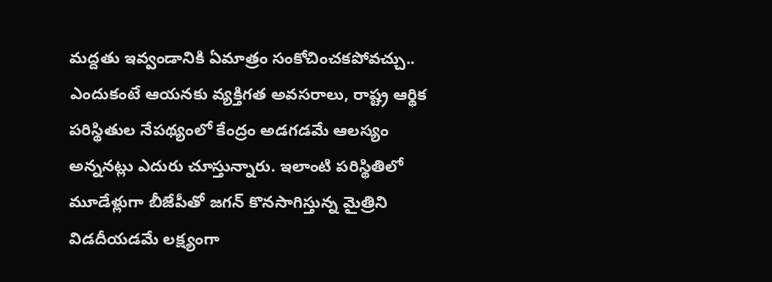మద్దతు ఇవ్వండానికి ఏమాత్రం సంకోచించకపోవచ్చు.. ఎందుకంటే ఆయనకు వ్యక్తిగత అవసరాలు, రాష్ట్ర ఆర్థిక పరిస్థితుల నేపథ్యంలో కేంద్రం అడగడమే ఆలస్యం అన్ననట్లు ఎదురు చూస్తున్నారు. ఇలాంటి పరిస్థితిలో మూడేళ్లుగా బీజేపీతో జగన్ కొనసాగిస్తున్న మైత్రిని విడదీయడమే లక్ష్యంగా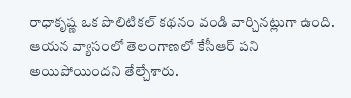రాధాకృష్ణ ఒక పొలిటికల్ కథనం వండి వార్చినట్లుగా ఉంది. ఆయన వ్యాసంలో తెలంగాణలో కేసీఆర్ పని అయిపోయిందని తేల్చేశారు.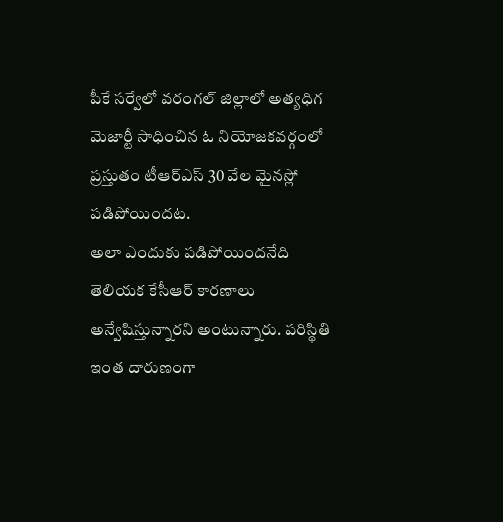పీకే సర్వేలో వరంగల్ జిల్లాలో అత్యధిగ మెజార్టీ సాధించిన ఓ నియోజకవర్గంలో ప్రస్తుతం టీఆర్ఎస్ 30 వేల మైనస్లో పడిపోయిందట.
అలా ఎందుకు పడిపోయిందనేది తెలియక కేసీఆర్ కారణాలు అన్వేషిస్తున్నారని అంటున్నారు. పరిస్థితి ఇంత దారుణంగా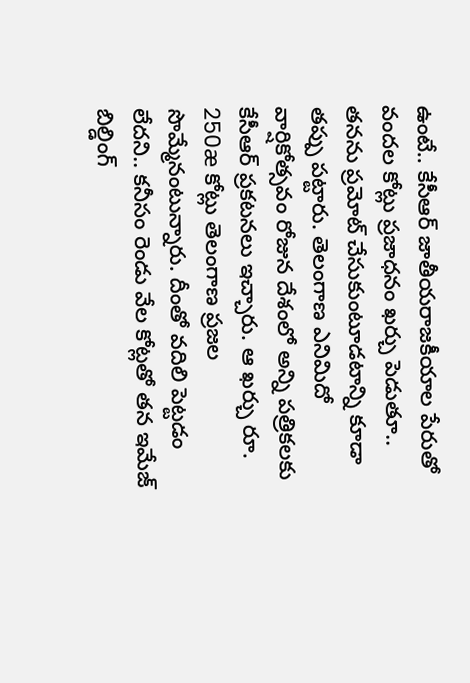ఉంటే.. కేసీఆర్ జాతీయరాజకీయాల పేరుతో వందల కోట్లు ప్రజాధనం ఖర్చు పెడుతూ.. తనను ప్రమోట్ చేసుకుంటూడటాన్ని కూడా తప్పు పట్టారు. తెలంగాణ ఎనిమిదో వార్షికోత్సవం రోజున దేశంలో అన్ని పత్రికలకు కేసీఆర్ ప్రకటనలు ఇచ్చారు. ఆ ఖర్చు రూ. 250æ కోట్లు తెలంగాణ ప్రజల సొమ్మేనంటున్నారు. దీంతో వదిలి పెట్టడం లేదని.. కనీసం రెండు వేల కోట్లతో తన ఇమేజ్ బిల్డింగ్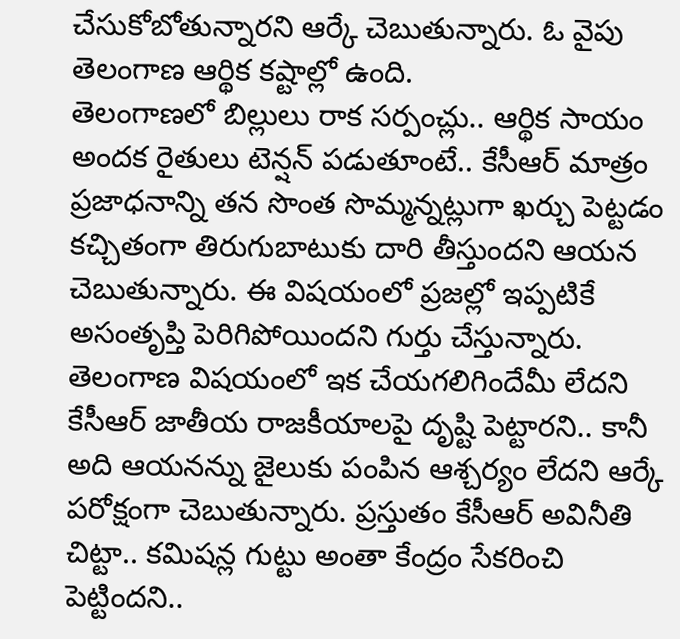చేసుకోబోతున్నారని ఆర్కే చెబుతున్నారు. ఓ వైపు తెలంగాణ ఆర్థిక కష్టాల్లో ఉంది.
తెలంగాణలో బిల్లులు రాక సర్పంచ్లు.. ఆర్థిక సాయం అందక రైతులు టెన్షన్ పడుతూంటే.. కేసీఆర్ మాత్రం ప్రజాధనాన్ని తన సొంత సొమ్మన్నట్లుగా ఖర్చు పెట్టడం కచ్చితంగా తిరుగుబాటుకు దారి తీస్తుందని ఆయన చెబుతున్నారు. ఈ విషయంలో ప్రజల్లో ఇప్పటికే అసంతృప్తి పెరిగిపోయిందని గుర్తు చేస్తున్నారు. తెలంగాణ విషయంలో ఇక చేయగలిగిందేమీ లేదని కేసీఆర్ జాతీయ రాజకీయాలపై దృష్టి పెట్టారని.. కానీ అది ఆయనన్ను జైలుకు పంపిన ఆశ్చర్యం లేదని ఆర్కే పరోక్షంగా చెబుతున్నారు. ప్రస్తుతం కేసీఆర్ అవినీతి చిట్టా.. కమిషన్ల గుట్టు అంతా కేంద్రం సేకరించి పెట్టిందని..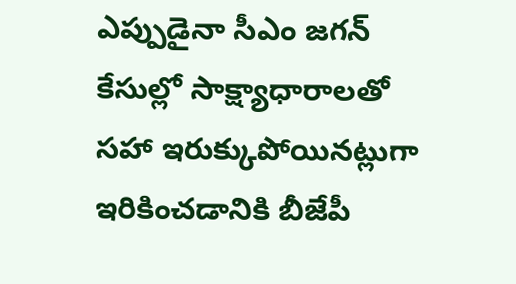ఎప్పుడైనా సీఎం జగన్ కేసుల్లో సాక్ష్యాధారాలతో సహా ఇరుక్కుపోయినట్లుగా ఇరికించడానికి బీజేపీ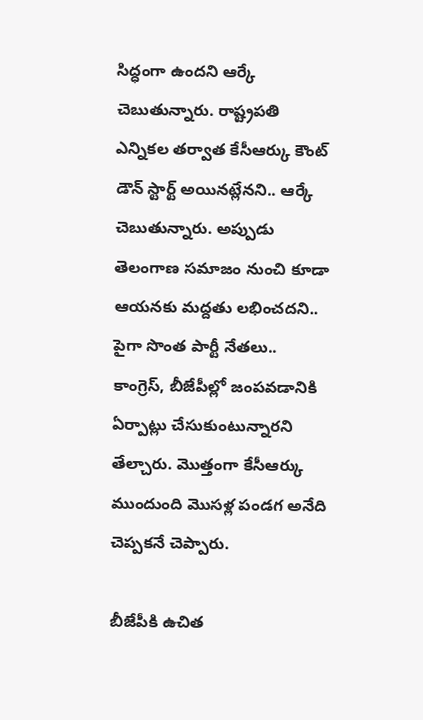సిద్ధంగా ఉందని ఆర్కే చెబుతున్నారు. రాష్ట్రపతి ఎన్నికల తర్వాత కేసీఆర్కు కౌంట్ డౌన్ స్టార్ట్ అయినట్లేనని.. ఆర్కే చెబుతున్నారు. అప్పుడు తెలంగాణ సమాజం నుంచి కూడా ఆయనకు మద్దతు లభించదని.. పైగా సొంత పార్టీ నేతలు.. కాంగ్రెస్, బీజేపీల్లో జంపవడానికి ఏర్పాట్లు చేసుకుంటున్నారని తేల్చారు. మొత్తంగా కేసీఆర్కు ముందుంది మొసళ్ల పండగ అనేది చెప్పకనే చెప్పారు.

బీజేపీకి ఉచిత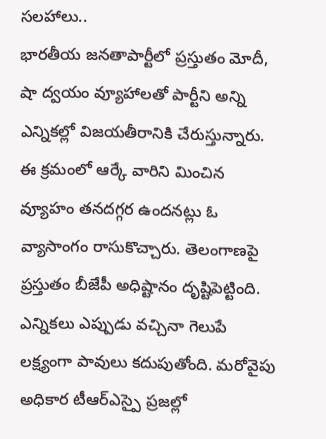సలహాలు..
భారతీయ జనతాపార్టీలో ప్రస్తుతం మోదీ, షా ద్వయం వ్యూహాలతో పార్టీని అన్ని ఎన్నికల్లో విజయతీరానికి చేరుస్తున్నారు. ఈ క్రమంలో ఆర్కే వారిని మించిన వ్యూహం తనదగ్గర ఉందనట్లు ఓ వ్యాసాంగం రాసుకొచ్చారు. తెలంగాణపై ప్రస్తుతం బీజేపీ అధిష్టానం దృష్టిపెట్టింది. ఎన్నికలు ఎప్పుడు వచ్చినా గెలుపే లక్ష్యంగా పావులు కదుపుతోంది. మరోవైపు అధికార టీఆర్ఎస్పై ప్రజల్లో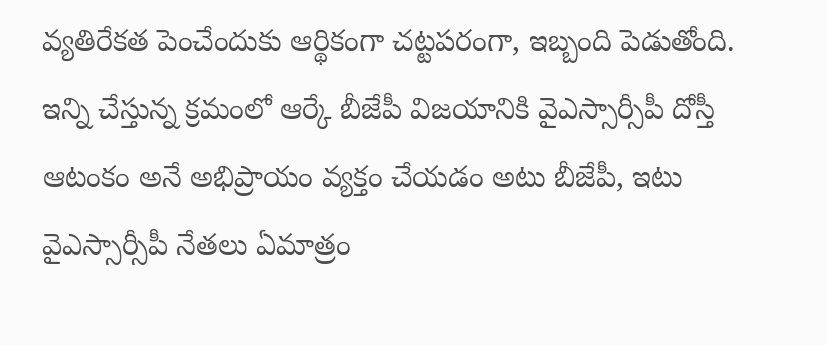వ్యతిరేకత పెంచేందుకు ఆర్థికంగా చట్టపరంగా, ఇబ్బంది పెడుతోంది. ఇన్ని చేస్తున్న క్రమంలో ఆర్కే బీజేపీ విజయానికి వైఎస్సార్సీపీ దోస్తీ ఆటంకం అనే అభిప్రాయం వ్యక్తం చేయడం అటు బీజేపీ, ఇటు వైఎస్సార్సీపీ నేతలు ఏమాత్రం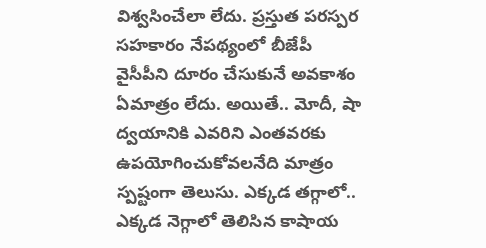విశ్వసించేలా లేదు. ప్రస్తుత పరస్పర సహకారం నేపథ్యంలో బీజేపీ వైసీపీని దూరం చేసుకునే అవకాశం ఏమాత్రం లేదు. అయితే.. మోదీ, షా ద్వయానికి ఎవరిని ఎంతవరకు ఉపయోగించుకోవలనేది మాత్రం స్పష్టంగా తెలుసు. ఎక్కడ తగ్గాలో.. ఎక్కడ నెగ్గాలో తెలిసిన కాషాయ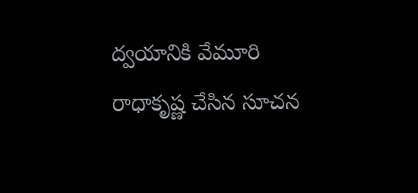ద్వయానికి వేమూరి రాధాకృష్ణ చేసిన సూచన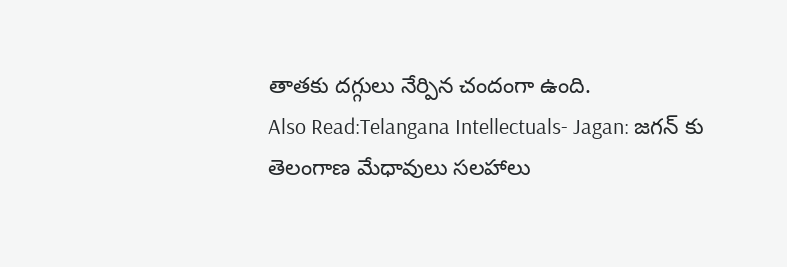తాతకు దగ్గులు నేర్పిన చందంగా ఉంది.
Also Read:Telangana Intellectuals- Jagan: జగన్ కు తెలంగాణ మేధావులు సలహాలు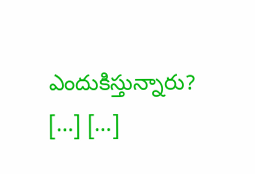ఎందుకిస్తున్నారు?
[…] […]